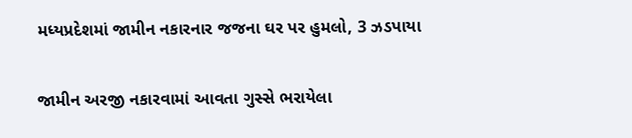મધ્યપ્રદેશમાં જામીન નકારનાર જજના ઘર પર હુમલો, 3 ઝડપાયા

જામીન અરજી નકારવામાં આવતા ગુસ્સે ભરાયેલા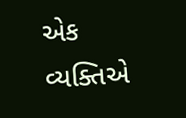એક વ્યક્તિએ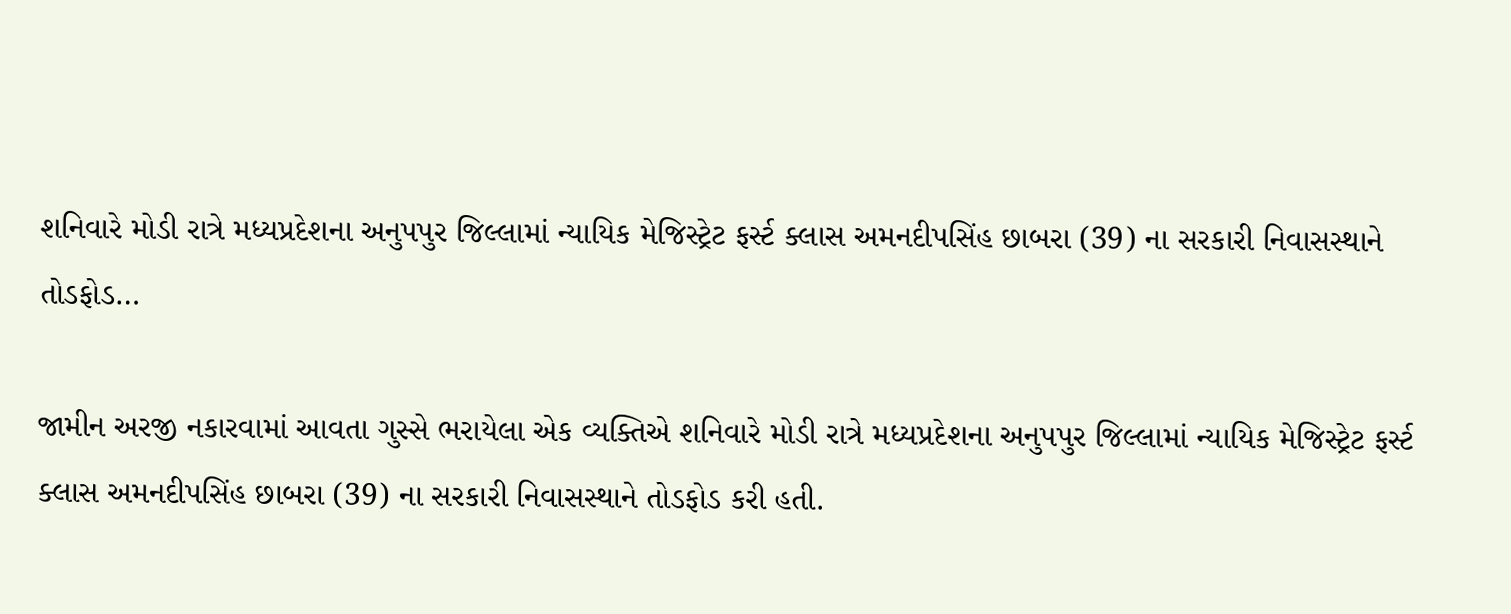શનિવારે મોડી રાત્રે મધ્યપ્રદેશના અનુપપુર જિલ્લામાં ન્યાયિક મેજિસ્ટ્રેટ ફર્સ્ટ ક્લાસ અમનદીપસિંહ છાબરા (39) ના સરકારી નિવાસસ્થાને તોડફોડ…

જામીન અરજી નકારવામાં આવતા ગુસ્સે ભરાયેલા એક વ્યક્તિએ શનિવારે મોડી રાત્રે મધ્યપ્રદેશના અનુપપુર જિલ્લામાં ન્યાયિક મેજિસ્ટ્રેટ ફર્સ્ટ ક્લાસ અમનદીપસિંહ છાબરા (39) ના સરકારી નિવાસસ્થાને તોડફોડ કરી હતી.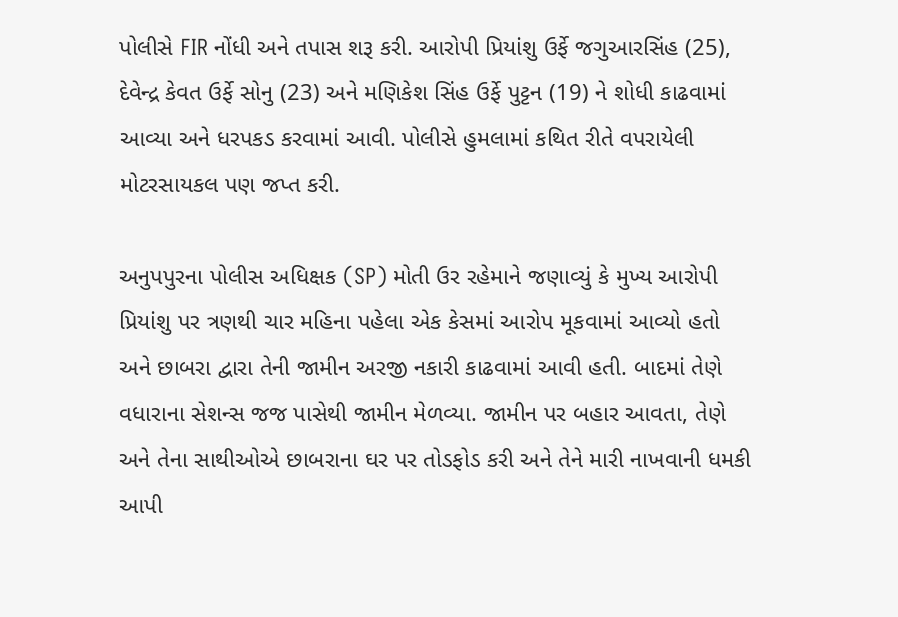પોલીસે FIR નોંધી અને તપાસ શરૂ કરી. આરોપી પ્રિયાંશુ ઉર્ફે જગુઆરસિંહ (25), દેવેન્દ્ર કેવત ઉર્ફે સોનુ (23) અને મણિકેશ સિંહ ઉર્ફે પુટ્ટન (19) ને શોધી કાઢવામાં આવ્યા અને ધરપકડ કરવામાં આવી. પોલીસે હુમલામાં કથિત રીતે વપરાયેલી મોટરસાયકલ પણ જપ્ત કરી.

અનુપપુરના પોલીસ અધિક્ષક (SP) મોતી ઉર રહેમાને જણાવ્યું કે મુખ્ય આરોપી પ્રિયાંશુ પર ત્રણથી ચાર મહિના પહેલા એક કેસમાં આરોપ મૂકવામાં આવ્યો હતો અને છાબરા દ્વારા તેની જામીન અરજી નકારી કાઢવામાં આવી હતી. બાદમાં તેણે વધારાના સેશન્સ જજ પાસેથી જામીન મેળવ્યા. જામીન પર બહાર આવતા, તેણે અને તેના સાથીઓએ છાબરાના ઘર પર તોડફોડ કરી અને તેને મારી નાખવાની ધમકી આપી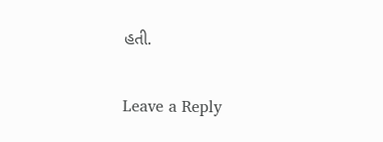હતી.

Leave a Reply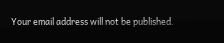Your email address will not be published.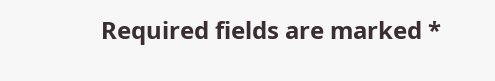Required fields are marked *